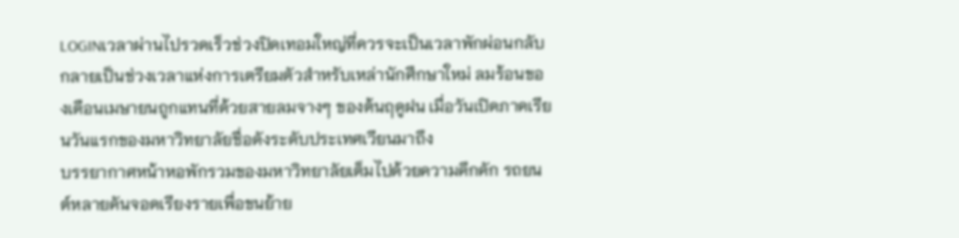LOGINเวลาผ่านไปรวดเร็วช่วงปิดเทอมใหญ่ที่ควรจะเป็นเวลาพักผ่อนกลับกลายเป็นช่วงเวลาแห่งการเตรียมตัวสำหรับเหล่านักศึกษาใหม่ ลมร้อนของเดือนเมษายนถูกแทนที่ด้วยสายลมจางๆ ของต้นฤดูฝน เมื่อวันเปิดภาคเรียนวันแรกของมหาวิทยาลัยชื่อดังระดับประเทศเวียนมาถึง
บรรยากาศหน้าหอพักรวมของมหาวิทยาลัยเต็มไปด้วยความคึกคัก รถยนต์หลายคันจอดเรียงรายเพื่อขนย้าย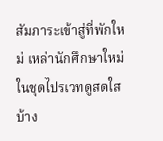สัมภาระเข้าสู่ที่พักใหม่ เหล่านักศึกษาใหม่ในชุดไปรเวทดูสดใส บ้าง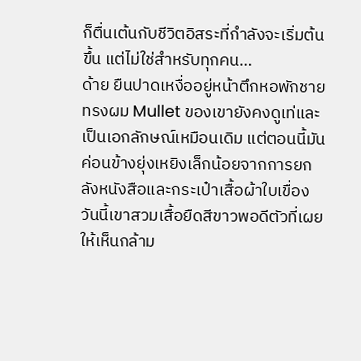ก็ตื่นเต้นกับชีวิตอิสระที่กำลังจะเริ่มต้นขึ้น แต่ไม่ใช่สำหรับทุกคน…
ด้าย ยืนปาดเหงื่ออยู่หน้าตึกหอพักชาย ทรงผม Mullet ของเขายังคงดูเท่และเป็นเอกลักษณ์เหมือนเดิม แต่ตอนนี้มันค่อนข้างยุ่งเหยิงเล็กน้อยจากการยกลังหนังสือและกระเป๋าเสื้อผ้าใบเขื่อง วันนี้เขาสวมเสื้อยืดสีขาวพอดีตัวที่เผยให้เห็นกล้าม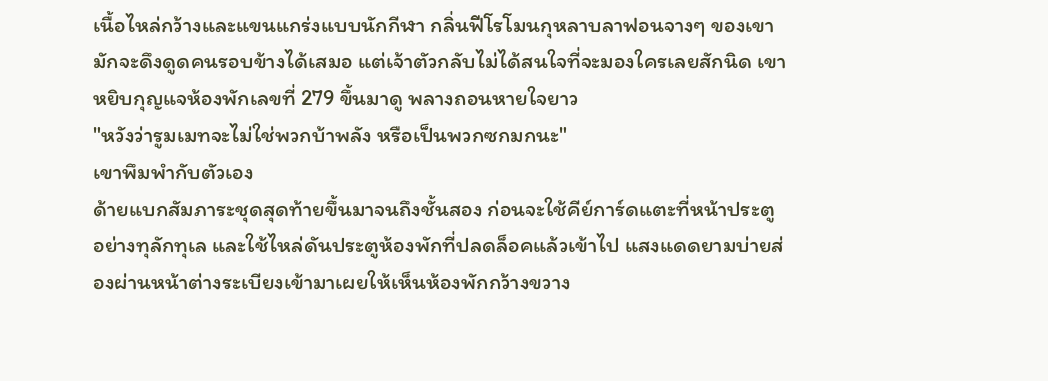เนื้อไหล่กว้างและแขนแกร่งแบบนักกีฬา กลิ่นฟีโรโมนกุหลาบลาฟอนจางๆ ของเขามักจะดึงดูดคนรอบข้างได้เสมอ แต่เจ้าตัวกลับไม่ได้สนใจที่จะมองใครเลยสักนิด เขาหยิบกุญแจห้องพักเลขที่ 279 ขึ้นมาดู พลางถอนหายใจยาว
"หวังว่ารูมเมทจะไม่ใช่พวกบ้าพลัง หรือเป็นพวกซกมกนะ"
เขาพึมพำกับตัวเอง
ด้ายแบกสัมภาระชุดสุดท้ายขึ้นมาจนถึงชั้นสอง ก่อนจะใช้คีย์การ์ดแตะที่หน้าประตูอย่างทุลักทุเล และใช้ไหล่ดันประตูห้องพักที่ปลดล็อคแล้วเข้าไป แสงแดดยามบ่ายส่องผ่านหน้าต่างระเบียงเข้ามาเผยให้เห็นห้องพักกว้างขวาง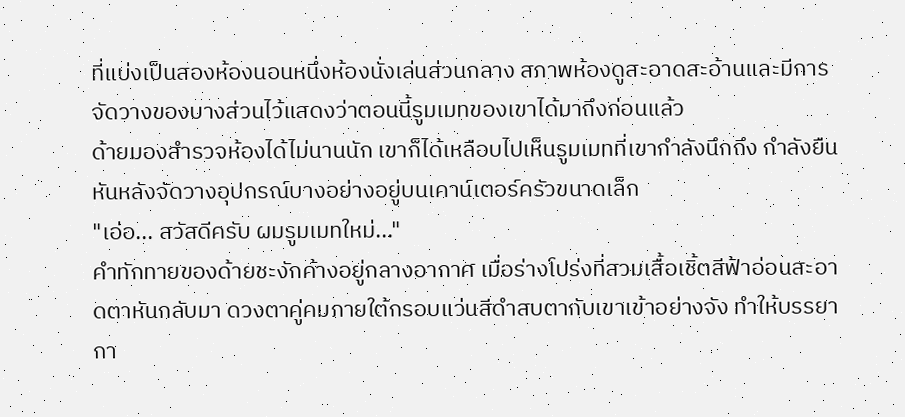ที่แบ่งเป็นสองห้องนอนหนึ่งห้องนั่งเล่นส่วนกลาง สภาพห้องดูสะอาดสะอ้านและมีการจัดวางของบางส่วนไว้แสดงว่าตอนนี้รูมเมทของเขาได้มาถึงก่อนแล้ว
ด้ายมองสำรวจห้องได้ไม่นานนัก เขาก็ได้เหลือบไปเห็นรูมเมทที่เขากำลังนึกถึง กำลังยืนหันหลังจัดวางอุปกรณ์บางอย่างอยู่บนเคาน์เตอร์ครัวขนาดเล็ก
"เอ่อ... สวัสดีครับ ผมรูมเมทใหม่..."
คำทักทายของด้ายชะงักค้างอยู่กลางอากาศ เมื่อร่างโปร่งที่สวมเสื้อเชิ้ตสีฟ้าอ่อนสะอาดตาหันกลับมา ดวงตาคู่คมภายใต้กรอบแว่นสีดำสบตากับเขาเข้าอย่างจัง ทำให้บรรยากา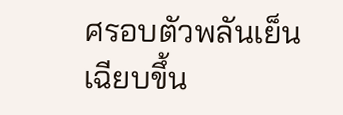ศรอบตัวพลันเย็นเฉียบขึ้น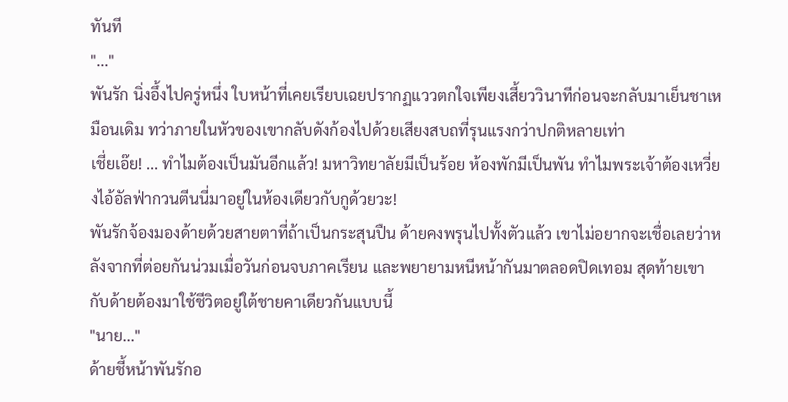ทันที
"..."
พันรัก นิ่งอึ้งไปครู่หนึ่ง ใบหน้าที่เคยเรียบเฉยปรากฏแววตกใจเพียงเสี้ยววินาทีก่อนจะกลับมาเย็นชาเหมือนเดิม ทว่าภายในหัวของเขากลับดังก้องไปด้วยเสียงสบถที่รุนแรงกว่าปกติหลายเท่า
เชี่ยเอ๊ย! ... ทำไมต้องเป็นมันอีกแล้ว! มหาวิทยาลัยมีเป็นร้อย ห้องพักมีเป็นพัน ทำไมพระเจ้าต้องเหวี่ยงไอ้อัลฟ่ากวนตีนนี่มาอยู่ในห้องเดียวกับกูด้วยวะ!
พันรักจ้องมองด้ายด้วยสายตาที่ถ้าเป็นกระสุนปืน ด้ายคงพรุนไปทั้งตัวแล้ว เขาไม่อยากจะเชื่อเลยว่าหลังจากที่ต่อยกันน่วมเมื่อวันก่อนจบภาคเรียน และพยายามหนีหน้ากันมาตลอดปิดเทอม สุดท้ายเขากับด้ายต้องมาใช้ชีวิตอยู่ใต้ชายคาเดียวกันแบบนี้
"นาย..."
ด้ายชี้หน้าพันรักอ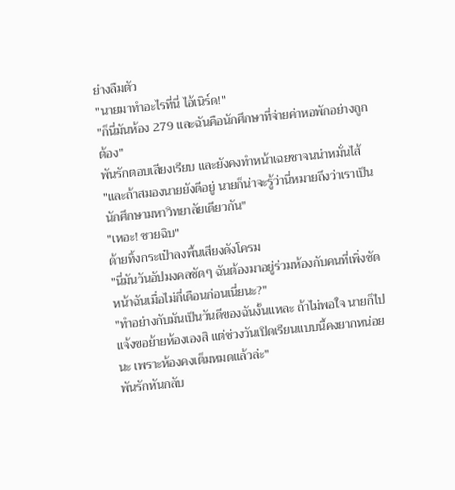ย่างลืมตัว
"นายมาทำอะไรที่นี่ ไอ้เนิร์ด!"
"ก็นี่มันห้อง 279 และฉันคือนักศึกษาที่จ่ายค่าหอพักอย่างถูกต้อง"
พันรักตอบเสียงเรียบ และยังคงทำหน้าเฉยชาจนน่าหมั่นไส้
"และถ้าสมองนายยังดีอยู่ นายก็น่าจะรู้ว่านี่หมายถึงว่าเราเป็นนักศึกษามหาวิทยาลัยเดียวกัน"
"เหอะ! ซวยฉิบ"
ด้ายทิ้งกระเป๋าลงพื้นเสียงดังโครม
"นี่มันวันอัปมงคลชัดๆ ฉันต้องมาอยู่ร่วมห้องกับคนที่เพิ่งซัดหน้าฉันเมื่อไม่กี่เดือนก่อนเนี่ยนะ?"
"ทำอย่างกับมันเป็นวันดีของฉันงั้นแหละ ถ้าไม่พอใจ นายก็ไปแจ้งขอย้ายห้องเองสิ แต่ช่วงวันเปิดเรียนแบบนี้คงยากหน่อยนะ เพราะห้องคงเต็มหมดแล้วล่ะ"
พันรักหันกลับ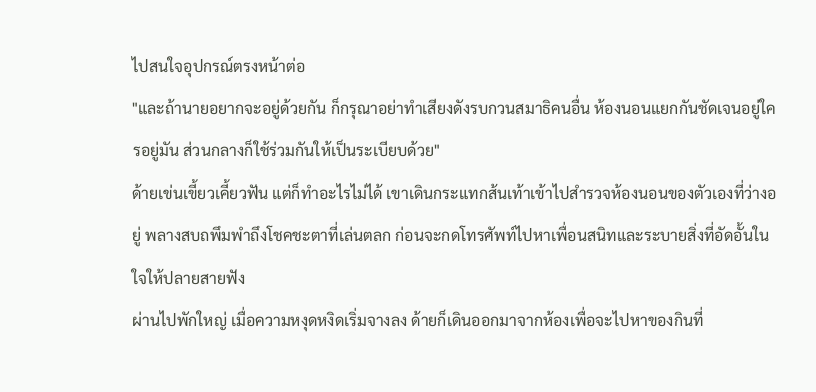ไปสนใจอุปกรณ์ตรงหน้าต่อ
"และถ้านายอยากจะอยู่ด้วยกัน ก็กรุณาอย่าทำเสียงดังรบกวนสมาธิคนอื่น ห้องนอนแยกกันชัดเจนอยู่ใครอยู่มัน ส่วนกลางก็ใช้ร่วมกันให้เป็นระเบียบด้วย"
ด้ายเข่นเขี้ยวเคี้ยวฟัน แต่ก็ทำอะไรไม่ได้ เขาเดินกระแทกส้นเท้าเข้าไปสำรวจห้องนอนของตัวเองที่ว่างอยู่ พลางสบถพึมพำถึงโชคชะตาที่เล่นตลก ก่อนจะกดโทรศัพท์ไปหาเพื่อนสนิทและระบายสิ่งที่อัดอั้นในใจให้ปลายสายฟัง
ผ่านไปพักใหญ่ เมื่อความหงุดหงิดเริ่มจางลง ด้ายก็เดินออกมาจากห้องเพื่อจะไปหาของกินที่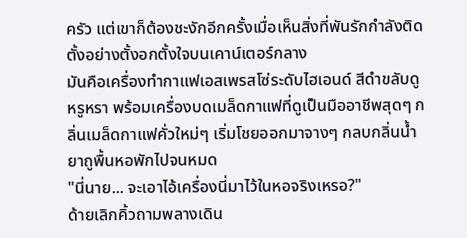ครัว แต่เขาก็ต้องชะงักอีกครั้งเมื่อเห็นสิ่งที่พันรักกำลังติดตั้งอย่างตั้งอกตั้งใจบนเคาน์เตอร์กลาง
มันคือเครื่องทำกาแฟเอสเพรสโซ่ระดับไฮเอนด์ สีดำขลับดูหรูหรา พร้อมเครื่องบดเมล็ดกาแฟที่ดูเป็นมืออาชีพสุดๆ กลิ่นเมล็ดกาแฟคั่วใหม่ๆ เริ่มโชยออกมาจางๆ กลบกลิ่นน้ำยาถูพื้นหอพักไปจนหมด
"นี่นาย... จะเอาไอ้เครื่องนี่มาไว้ในหอจริงเหรอ?"
ด้ายเลิกคิ้วถามพลางเดิน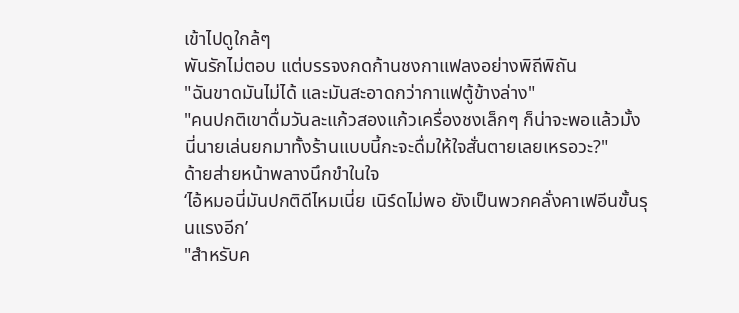เข้าไปดูใกล้ๆ
พันรักไม่ตอบ แต่บรรจงกดก้านชงกาแฟลงอย่างพิถีพิถัน
"ฉันขาดมันไม่ได้ และมันสะอาดกว่ากาแฟตู้ข้างล่าง"
"คนปกติเขาดื่มวันละแก้วสองแก้วเครื่องชงเล็กๆ ก็น่าจะพอแล้วมั้ง นี่นายเล่นยกมาทั้งร้านแบบนี้กะจะดื่มให้ใจสั่นตายเลยเหรอวะ?"
ด้ายส่ายหน้าพลางนึกขำในใจ
‘ไอ้หมอนี่มันปกติดีไหมเนี่ย เนิร์ดไม่พอ ยังเป็นพวกคลั่งคาเฟอีนขั้นรุนแรงอีก’
"สำหรับค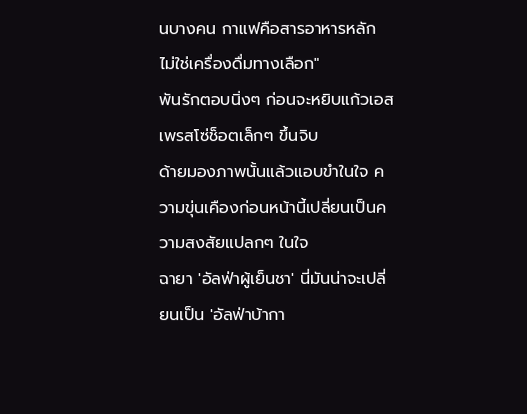นบางคน กาแฟคือสารอาหารหลัก ไม่ใช่เครื่องดื่มทางเลือก"
พันรักตอบนิ่งๆ ก่อนจะหยิบแก้วเอสเพรสโซ่ช็อตเล็กๆ ขึ้นจิบ
ด้ายมองภาพนั้นแล้วแอบขำในใจ ความขุ่นเคืองก่อนหน้านี้เปลี่ยนเป็นความสงสัยแปลกๆ ในใจ
ฉายา 'อัลฟ่าผู้เย็นชา' นี่มันน่าจะเปลี่ยนเป็น 'อัลฟ่าบ้ากา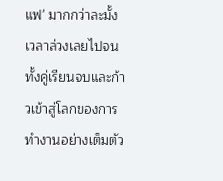แฟ' มากกว่าละมั้ง
เวลาล่วงเลยไปจนทั้งคู่เรียนจบและก้าวเข้าสู่โลกของการทำงานอย่างเต็มตัว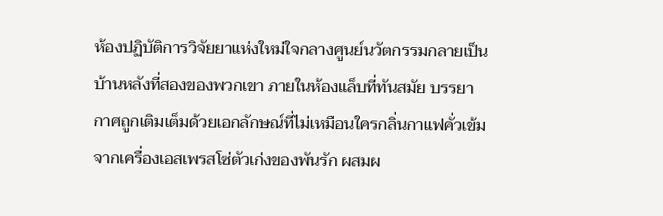ห้องปฏิบัติการวิจัยยาแห่งใหม่ใจกลางศูนย์นวัตกรรมกลายเป็นบ้านหลังที่สองของพวกเขา ภายในห้องแล็บที่ทันสมัย บรรยากาศถูกเติมเต็มด้วยเอกลักษณ์ที่ไม่เหมือนใครกลิ่นกาแฟคั่วเข้มจากเครื่องเอสเพรสโซ่ตัวเก่งของพันรัก ผสมผ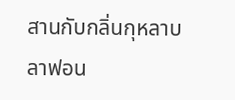สานกับกลิ่นกุหลาบลาฟอน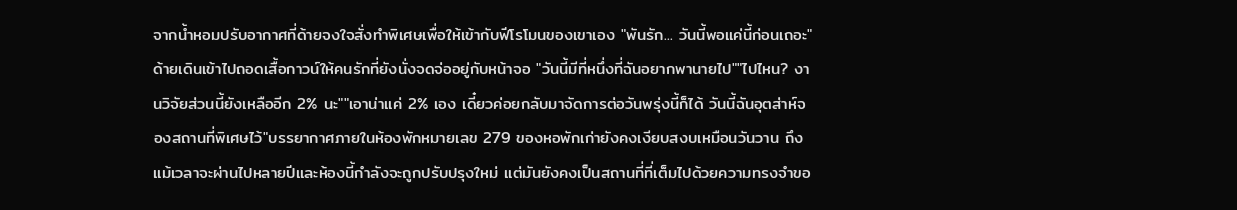จากน้ำหอมปรับอากาศที่ด้ายจงใจสั่งทำพิเศษเพื่อให้เข้ากับฟีโรโมนของเขาเอง "พันรัก... วันนี้พอแค่นี้ก่อนเถอะ" ด้ายเดินเข้าไปถอดเสื้อกาวน์ให้คนรักที่ยังนั่งจดจ่ออยู่กับหน้าจอ "วันนี้มีที่หนึ่งที่ฉันอยากพานายไป""ไปไหน? งานวิจัยส่วนนี้ยังเหลืออีก 2% นะ""เอาน่าแค่ 2% เอง เดี๋ยวค่อยกลับมาจัดการต่อวันพรุ่งนี้ก็ได้ วันนี้ฉันอุตส่าห์จองสถานที่พิเศษไว้"บรรยากาศภายในห้องพักหมายเลข 279 ของหอพักเก่ายังคงเงียบสงบเหมือนวันวาน ถึงแม้เวลาจะผ่านไปหลายปีและห้องนี้กำลังจะถูกปรับปรุงใหม่ แต่มันยังคงเป็นสถานที่ที่เต็มไปด้วยความทรงจำขอ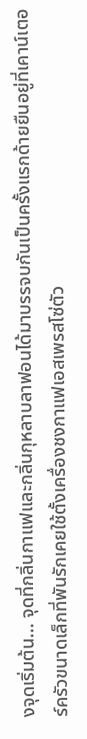งจุดเริ่มต้น... จุดที่กลิ่นกาแฟและกลิ่นกุหลาบลาฟอนได้มาบรรจบกันเป็นครั้งแรกด้ายยืนอยู่ที่เคาน์เตอร์ครัวขนาดเล็กที่พันรักเคยใช้ตั้งเครื่องชงกาแฟเอสเพรสโซ่ตัว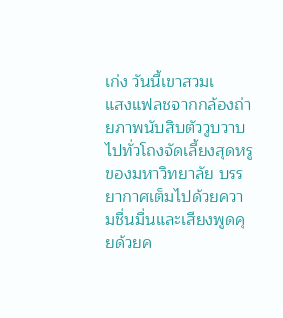เก่ง วันนี้เขาสวมเ
แสงแฟลชจากกล้องถ่ายภาพนับสิบตัววูบวาบไปทั่วโถงจัดเลี้ยงสุดหรูของมหาวิทยาลัย บรรยากาศเต็มไปด้วยความชื่นมื่นและเสียงพูดคุยด้วยค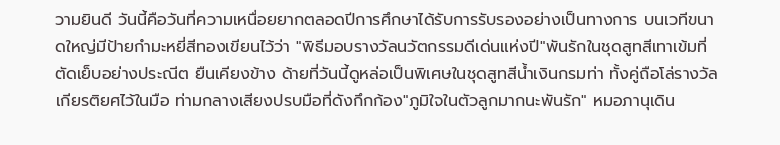วามยินดี วันนี้คือวันที่ความเหนื่อยยากตลอดปีการศึกษาได้รับการรับรองอย่างเป็นทางการ บนเวทีขนาดใหญ่มีป้ายกำมะหยี่สีทองเขียนไว้ว่า "พิธีมอบรางวัลนวัตกรรมดีเด่นแห่งปี"พันรักในชุดสูทสีเทาเข้มที่ตัดเย็บอย่างประณีต ยืนเคียงข้าง ด้ายที่วันนี้ดูหล่อเป็นพิเศษในชุดสูทสีน้ำเงินกรมท่า ทั้งคู่ถือโล่รางวัลเกียรติยศไว้ในมือ ท่ามกลางเสียงปรบมือที่ดังกึกก้อง"ภูมิใจในตัวลูกมากนะพันรัก" หมอภานุเดิน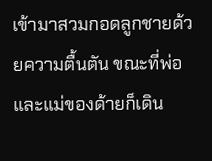เข้ามาสวมกอดลูกชายด้วยความตื้นตัน ขณะที่พ่อและแม่ของด้ายก็เดิน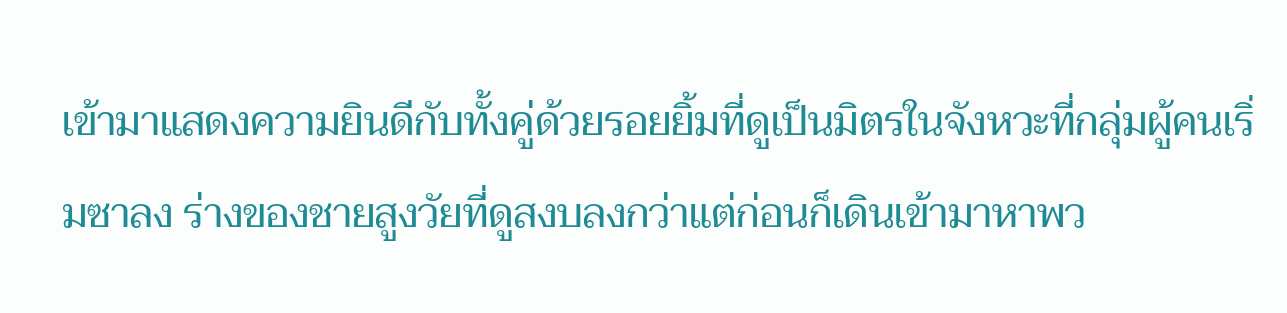เข้ามาแสดงความยินดีกับทั้งคู่ด้วยรอยยิ้มที่ดูเป็นมิตรในจังหวะที่กลุ่มผู้คนเริ่มซาลง ร่างของชายสูงวัยที่ดูสงบลงกว่าแต่ก่อนก็เดินเข้ามาหาพว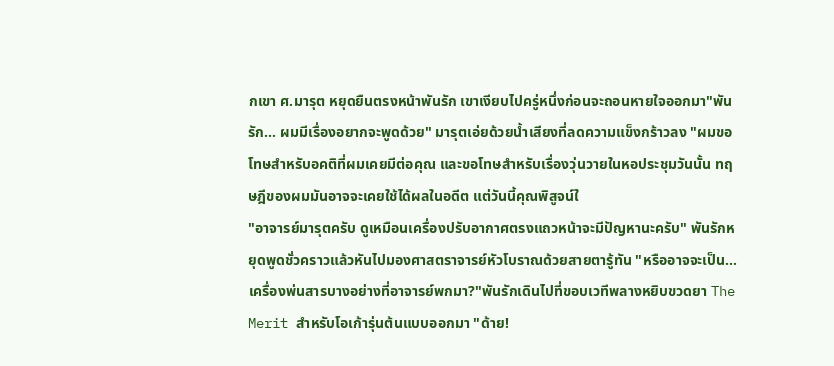กเขา ศ.มารุต หยุดยืนตรงหน้าพันรัก เขาเงียบไปครู่หนึ่งก่อนจะถอนหายใจออกมา"พันรัก... ผมมีเรื่องอยากจะพูดด้วย" มารุตเอ่ยด้วยน้ำเสียงที่ลดความแข็งกร้าวลง "ผมขอโทษสำหรับอคติที่ผมเคยมีต่อคุณ และขอโทษสำหรับเรื่องวุ่นวายในหอประชุมวันนั้น ทฤษฎีของผมมันอาจจะเคยใช้ได้ผลในอดีต แต่วันนี้คุณพิสูจน์ใ
"อาจารย์มารุตครับ ดูเหมือนเครื่องปรับอากาศตรงแถวหน้าจะมีปัญหานะครับ" พันรักหยุดพูดชั่วคราวแล้วหันไปมองศาสตราจารย์หัวโบราณด้วยสายตารู้ทัน "หรืออาจจะเป็น... เครื่องพ่นสารบางอย่างที่อาจารย์พกมา?"พันรักเดินไปที่ขอบเวทีพลางหยิบขวดยา The Merit สำหรับโอเก้ารุ่นต้นแบบออกมา "ด้าย!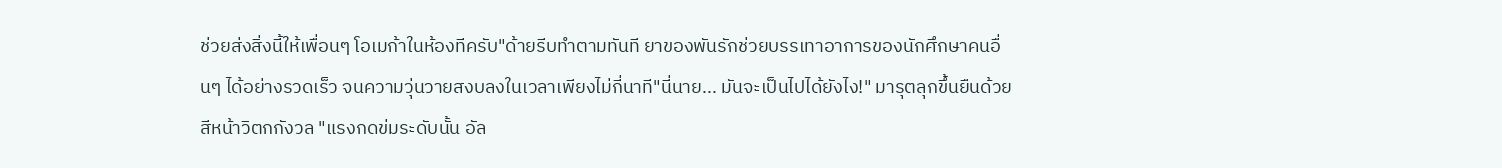ช่วยส่งสิ่งนี้ให้เพื่อนๆ โอเมก้าในห้องทีครับ"ด้ายรีบทำตามทันที ยาของพันรักช่วยบรรเทาอาการของนักศึกษาคนอื่นๆ ได้อย่างรวดเร็ว จนความวุ่นวายสงบลงในเวลาเพียงไม่กี่นาที"นี่นาย... มันจะเป็นไปได้ยังไง!" มารุตลุกขึ้นยืนด้วยสีหน้าวิตกกังวล "แรงกดข่มระดับนั้น อัล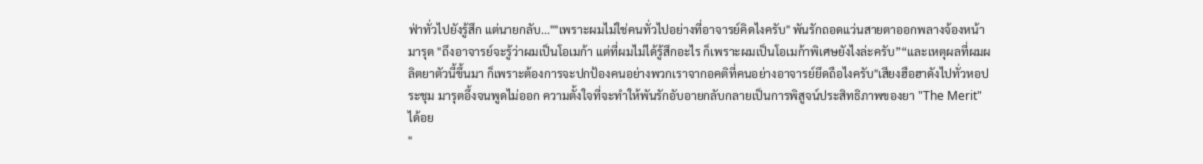ฟ่าทั่วไปยังรู้สึก แต่นายกลับ...""เพราะผมไม่ใช่คนทั่วไปอย่างที่อาจารย์คิดไงครับ" พันรักถอดแว่นสายตาออกพลางจ้องหน้ามารุต "ถึงอาจารย์จะรู้ว่าผมเป็นโอเมก้า แต่ที่ผมไม่ได้รู้สึกอะไร ก็เพราะผมเป็นโอเมก้าพิเศษยังไงล่ะครับ”“และเหตุผลที่ผมผลิตยาตัวนี้ขึ้นมา ก็เพราะต้องการจะปกป้องคนอย่างพวกเราจากอคติที่คนอย่างอาจารย์ยึดถือไงครับ"เสียงฮือฮาดังไปทั่วหอประชุม มารุตอึ้งจนพูดไม่ออก ความตั้งใจที่จะทำให้พันรักอับอายกลับกลายเป็นการพิสูจน์ประสิทธิภาพของยา "The Merit" ได้อย
"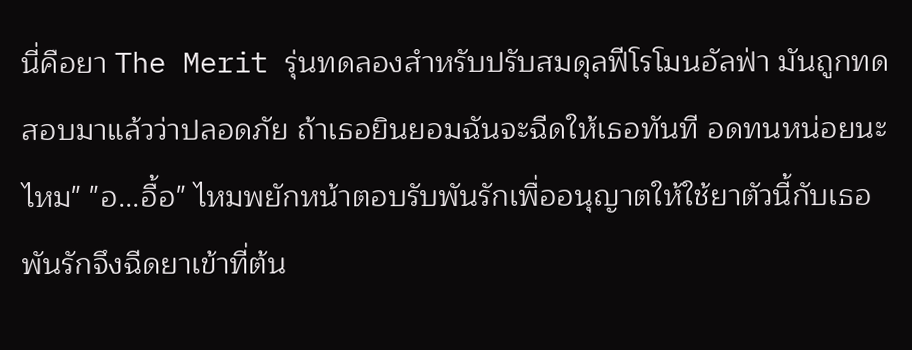นี่คือยา The Merit รุ่นทดลองสำหรับปรับสมดุลฟีโรโมนอัลฟ่า มันถูกทดสอบมาแล้วว่าปลอดภัย ถ้าเธอยินยอมฉันจะฉีดให้เธอทันที อดทนหน่อยนะไหม" "อ...อื้อ" ไหมพยักหน้าตอบรับพันรักเพื่ออนุญาตให้ใช้ยาตัวนี้กับเธอ พันรักจึงฉีดยาเข้าที่ต้น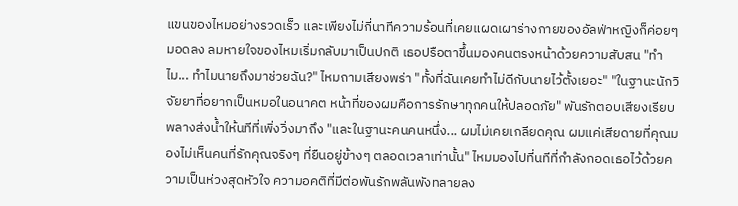แขนของไหมอย่างรวดเร็ว และเพียงไม่กี่นาทีความร้อนที่เคยแผดเผาร่างกายของอัลฟ่าหญิงก็ค่อยๆ มอดลง ลมหายใจของไหมเริ่มกลับมาเป็นปกติ เธอปรือตาขึ้นมองคนตรงหน้าด้วยความสับสน "ทำไม... ทำไมนายถึงมาช่วยฉัน?" ไหมถามเสียงพร่า "ทั้งที่ฉันเคยทำไม่ดีกับนายไว้ตั้งเยอะ" "ในฐานะนักวิจัยยาที่อยากเป็นหมอในอนาคต หน้าที่ของผมคือการรักษาทุกคนให้ปลอดภัย" พันรักตอบเสียงเรียบพลางส่งน้ำให้นทีที่เพิ่งวิ่งมาถึง "และในฐานะคนคนหนึ่ง... ผมไม่เคยเกลียดคุณ ผมแค่เสียดายที่คุณมองไม่เห็นคนที่รักคุณจริงๆ ที่ยืนอยู่ข้างๆ ตลอดเวลาเท่านั้น" ไหมมองไปที่นทีที่กำลังกอดเธอไว้ด้วยความเป็นห่วงสุดหัวใจ ความอคติที่มีต่อพันรักพลันพังทลายลง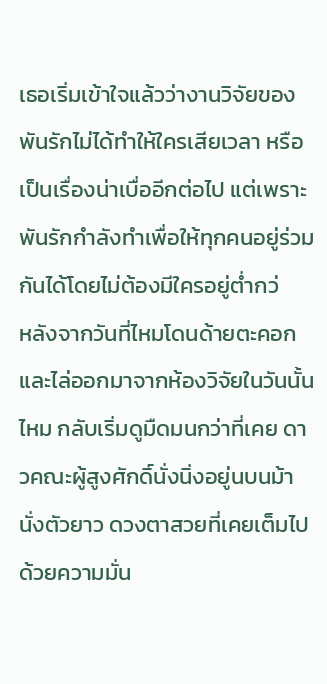เธอเริ่มเข้าใจแล้วว่างานวิจัยของพันรักไม่ได้ทำให้ใครเสียเวลา หรือเป็นเรื่องน่าเบื่ออีกต่อไป แต่เพราะพันรักกำลังทำเพื่อให้ทุกคนอยู่ร่วมกันได้โดยไม่ต้องมีใครอยู่ต่ำกว่
หลังจากวันที่ไหมโดนด้ายตะคอกและไล่ออกมาจากห้องวิจัยในวันนั้น ไหม กลับเริ่มดูมืดมนกว่าที่เคย ดาวคณะผู้สูงศักดิ์นั่งนิ่งอยู่นบนม้านั่งตัวยาว ดวงตาสวยที่เคยเต็มไปด้วยความมั่น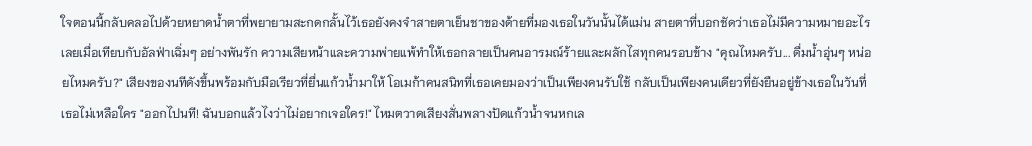ใจตอนนี้กลับคลอไปด้วยหยาดน้ำตาที่พยายามสะกดกลั้นไว้เธอยังคงจำสายตาเย็นชาของด้ายที่มองเธอในวันนั้นได้แม่น สายตาที่บอกชัดว่าเธอไม่มีความหมายอะไรเลยเมื่อเทียบกับอัลฟ่าเฉิ่มๆ อย่างพันรัก ความเสียหน้าและความพ่ายแพ้ทำให้เธอกลายเป็นคนอารมณ์ร้ายและผลักไสทุกคนรอบข้าง "คุณไหมครับ... ดื่มน้ำอุ่นๆ หน่อยไหมครับ?" เสียงของนทีดังขึ้นพร้อมกับมือเรียวที่ยื่นแก้วน้ำมาให้ โอเมก้าคนสนิทที่เธอเคยมองว่าเป็นเพียงคนรับใช้ กลับเป็นเพียงคนเดียวที่ยังยืนอยู่ข้างเธอในวันที่เธอไม่เหลือใคร "ออกไปนที! ฉันบอกแล้วไงว่าไม่อยากเจอใคร!" ไหมตวาดเสียงสั่นพลางปัดแก้วน้ำจนหกเล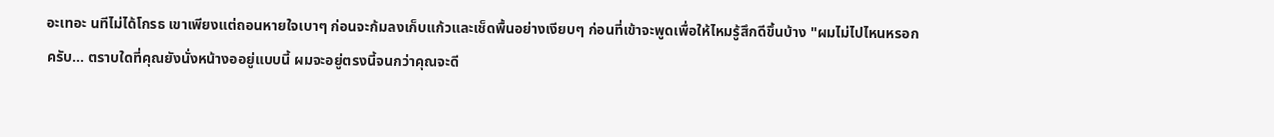อะเทอะ นทีไม่ได้โกรธ เขาเพียงแต่ถอนหายใจเบาๆ ก่อนจะก้มลงเก็บแก้วและเช็ดพื้นอย่างเงียบๆ ก่อนที่เข้าจะพูดเพื่อให้ไหมรู้สึกดีขึ้นบ้าง "ผมไม่ไปไหนหรอกครับ... ตราบใดที่คุณยังนั่งหน้างออยู่แบบนี้ ผมจะอยู่ตรงนี้จนกว่าคุณจะดี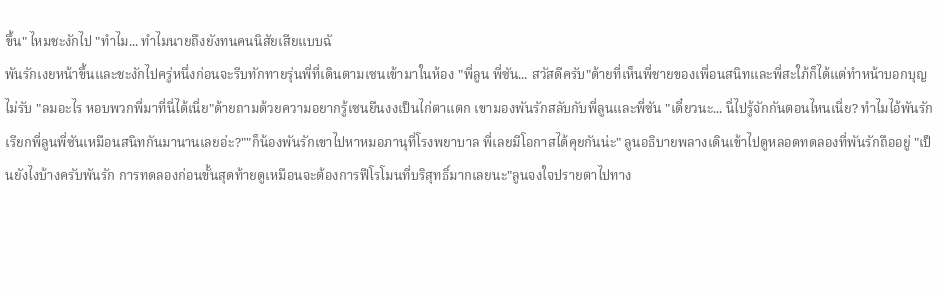ขึ้น" ไหมชะงักไป "ทำไม... ทำไมนายถึงยังทนคนนิสัยเสียแบบฉั
พันรักเงยหน้าขึ้นและชะงักไปครู่หนึ่งก่อนจะรีบทักทายรุ่นพี่ที่เดินตามเซนเข้ามาในห้อง "พี่ลูน พี่ซัน... สวัสดีครับ"ด้ายที่เห็นพี่ชายของเพื่อนสนิทและพี่สะใภ้ก็ได้แต่ทำหน้าบอกบุญไม่รับ "ลมอะไร หอบพวกพี่มาที่นี่ได้เนี่ย"ด้ายถามด้วยความอยากรู้เซนยืนงงเป็นไก่ตาแตก เขามองพันรักสลับกับพี่ลูนและพี่ซัน "เดี๋ยวนะ... นี่ไปรู้จักกันตอนไหนเนี่ย? ทำไมไอ้พันรักเรียกพี่ลูนพี่ซันเหมือนสนิทกันมานานเลยอ่ะ?""ก็น้องพันรักเขาไปหาหมอภานุที่โรงพยาบาล พี่เลยมีโอกาสได้คุยกันน่ะ" ลูนอธิบายพลางเดินเข้าไปดูหลอดทดลองที่พันรักถืออยู่ "เป็นยังไงบ้างครับพันรัก การทดลองก่อนขั้นสุดท้ายดูเหมือนจะต้องการฟีโรโมนที่บริสุทธิ์มากเลยนะ"ลูนจงใจปรายตาไปทาง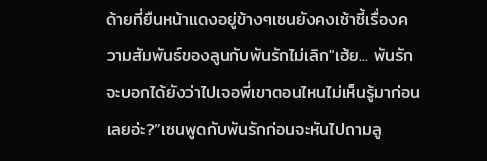ด้ายที่ยืนหน้าแดงอยู่ข้างๆเซนยังคงเซ้าซี้เรื่องความสัมพันธ์ของลูนกับพันรักไม่เลิก"เฮ้ย... พันรักจะบอกได้ยังว่าไปเจอพี่เขาตอนไหนไม่เห็นรู้มาก่อนเลยอ่ะ?”เซนพูดกับพันรักก่อนจะหันไปถามลู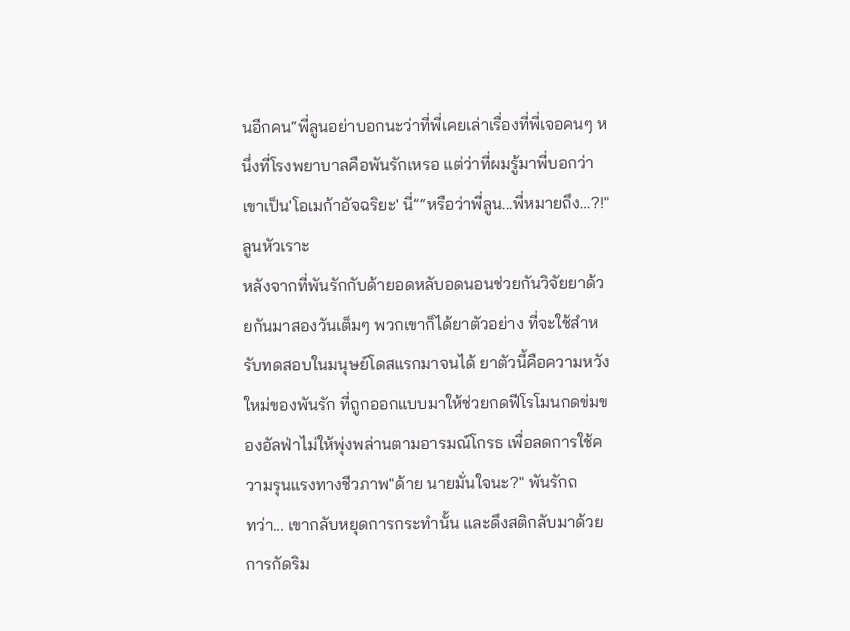นอีกคน“พี่ลูนอย่าบอกนะว่าที่พี่เคยเล่าเรื่องที่พี่เจอคนๆ หนึ่งที่โรงพยาบาลคือพันรักเหรอ แต่ว่าที่ผมรู้มาพี่บอกว่าเขาเป็น'โอเมก้าอัจฉริยะ' นี่”“หรือว่าพี่ลูน...พี่หมายถึง…?!"ลูนหัวเราะ
หลังจากที่พันรักกับด้ายอดหลับอดนอนช่วยกันวิจัยยาด้วยกันมาสองวันเต็มๆ พวกเขาก็ได้ยาตัวอย่าง ที่จะใช้สำหรับทดสอบในมนุษย์โดสแรกมาจนได้ ยาตัวนี้คือความหวังใหม่ของพันรัก ที่ถูกออกแบบมาให้ช่วยกดฟีโรโมนกดข่มของอัลฟ่าไม่ให้พุ่งพล่านตามอารมณ์โกรธ เพื่อลดการใช้ความรุนแรงทางชีวภาพ"ด้าย นายมั่นใจนะ?" พันรักถ
ทว่า... เขากลับหยุดการกระทำนั้น และดึงสติกลับมาด้วยการกัดริม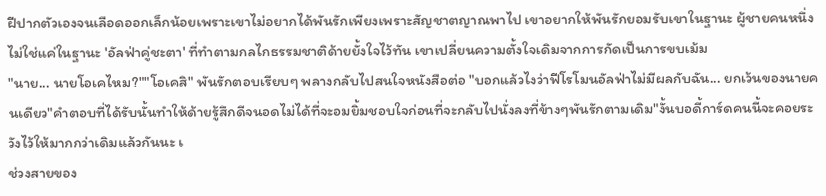ฝีปากตัวเองจนเลือดออกเล็กน้อยเพราะเขาไม่อยากได้พันรักเพียงเพราะสัญชาตญาณพาไป เขาอยากให้พันรักยอมรับเขาในฐานะ ผู้ชายคนหนึ่งไม่ใช่แค่ในฐานะ 'อัลฟ่าคู่ชะตา' ที่ทำตามกลไกธรรมชาติด้ายยั้งใจไว้ทัน เขาเปลี่ยนความตั้งใจเดิมจากการกัดเป็นการขบเม้ม
"นาย... นายโอเคไหม?""โอเคสิ" พันรักตอบเรียบๆ พลางกลับไปสนใจหนังสือต่อ "บอกแล้วไงว่าฟีโรโมนอัลฟ่าไม่มีผลกับฉัน... ยกเว้นของนายคนเดียว"คำตอบที่ได้รับนั้นทำให้ด้ายรู้สึกดีจนอดไม่ได้ที่จะอมยิ้มชอบใจก่อนที่จะกลับไปนั่งลงที่ข้างๆพันรักตามเดิม"งั้นบอดี้การ์ดคนนี้จะคอยระวังไว้ให้มากกว่าเดิมแล้วกันนะ เ
ช่วงสายของ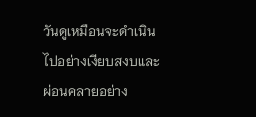วันดูเหมือนจะดำเนินไปอย่างเงียบสงบและผ่อนคลายอย่าง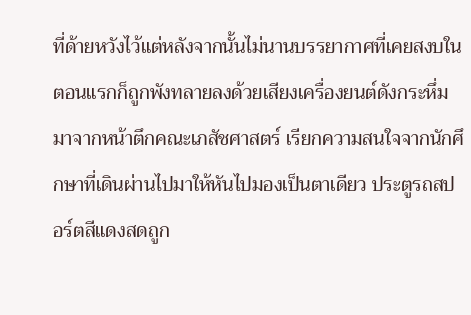ที่ด้ายหวังไว้แต่หลังจากนั้นไม่นานบรรยากาศที่เคยสงบในตอนแรกก็ถูกพังทลายลงด้วยเสียงเครื่องยนต์ดังกระหึ่มมาจากหน้าตึกคณะเภสัชศาสตร์ เรียกความสนใจจากนักศึกษาที่เดินผ่านไปมาให้หันไปมองเป็นตาเดียว ประตูรถสปอร์ตสีแดงสดถูก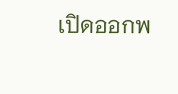เปิดออกพ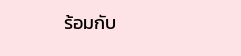ร้อมกับ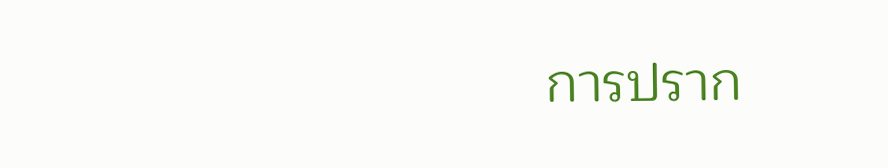การปราก